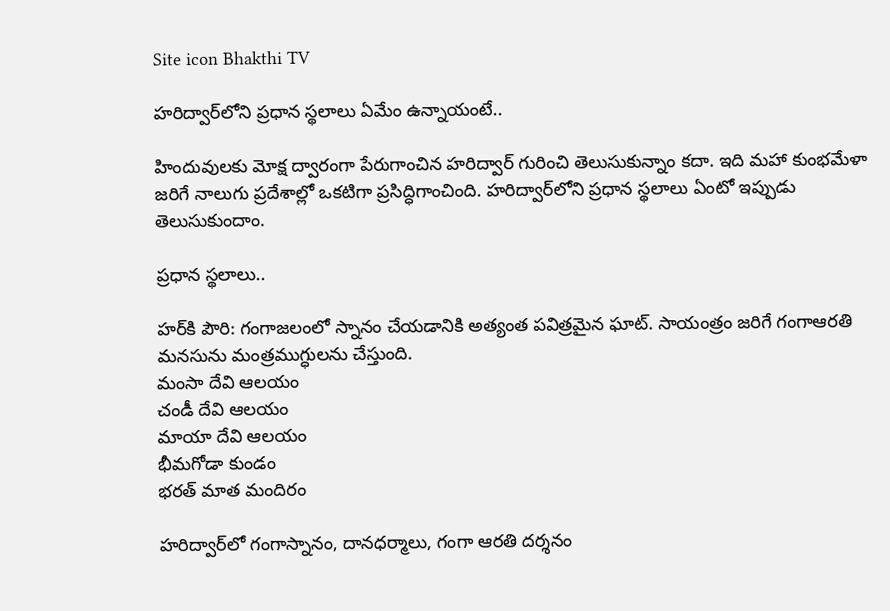Site icon Bhakthi TV

హరిద్వార్‌లోని ప్రధాన స్థలాలు ఏమేం ఉన్నాయంటే..

హిందువులకు మోక్ష ద్వారంగా పేరుగాంచిన హరిద్వార్ గురించి తెలుసుకున్నాం కదా. ఇది మహా కుంభమేళా జరిగే నాలుగు ప్రదేశాల్లో ఒకటిగా ప్రసిద్ధిగాంచింది. హరిద్వార్‌లోని ప్రధాన స్థలాలు ఏంటో ఇప్పుడు తెలుసుకుందాం.

ప్రధాన స్థలాలు..

హర్‌కి పౌరి: గంగాజలంలో స్నానం చేయడానికి అత్యంత పవిత్రమైన ఘాట్. సాయంత్రం జరిగే గంగాఆరతి మనసును మంత్రముగ్ధులను చేస్తుంది.
మంసా దేవి ఆలయం
చండీ దేవి ఆలయం
మాయా దేవి ఆలయం
భీమగోడా కుండం
భరత్ మాత మందిరం

హరిద్వార్‌లో గంగాస్నానం, దానధర్మాలు, గంగా ఆరతి దర్శనం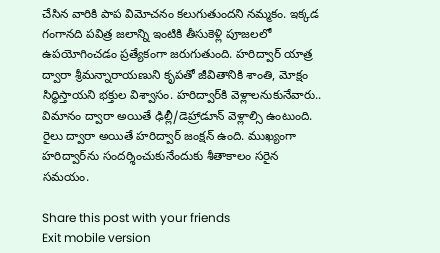చేసిన వారికి పాప విమోచనం కలుగుతుందని నమ్మకం. ఇక్కడ గంగానది పవిత్ర జలాన్ని ఇంటికి తీసుకెళ్లి పూజలలో ఉపయోగించడం ప్రత్యేకంగా జరుగుతుంది. హరిద్వార్ యాత్ర ద్వారా శ్రీమన్నారాయణుని కృపతో జీవితానికి శాంతి, మోక్షం సిద్ధిస్తాయని భక్తుల విశ్వాసం. హరిద్వార్‌కి వెళ్లాలనుకునేవారు.. విమానం ద్వారా అయితే ఢిల్లీ/డెహ్రాడూన్ వెళ్లాల్సి ఉంటుంది. రైలు ద్వారా అయితే హరిద్వార్ జంక్షన్ ఉంది. ముఖ్యంగా హరిద్వార్‌ను సందర్శించుకునేందుకు శీతాకాలం సరైన సమయం.

Share this post with your friends
Exit mobile version